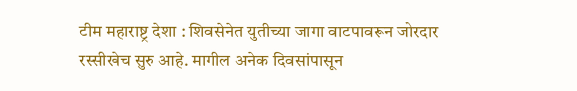टीम महाराष्ट्र देशा : शिवसेनेत युतीच्या जागा वाटपावरून जोरदार रस्सीखेच सुरु आहे. मागील अनेक दिवसांपासून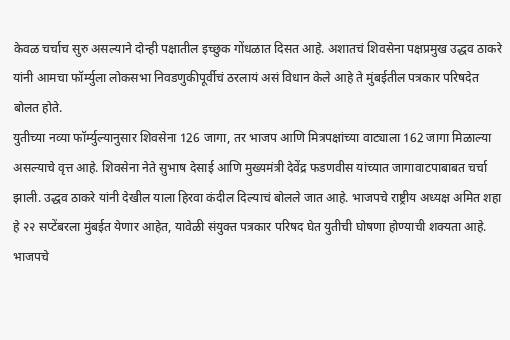केवळ चर्चाच सुरु असल्याने दोन्ही पक्षातील इच्छुक गोंधळात दिसत आहे. अशातचं शिवसेना पक्षप्रमुख उद्धव ठाकरे यांनी आमचा फॉर्म्युला लोकसभा निवडणुकीपूर्वीचं ठरलायं असं विधान केले आहे ते मुंबईतील पत्रकार परिषदेत बोलत होते.
युतीच्या नव्या फॉर्म्युल्यानुसार शिवसेना 126 जागा, तर भाजप आणि मित्रपक्षांच्या वाट्याला 162 जागा मिळाल्या असल्याचे वृत्त आहे. शिवसेना नेते सुभाष देसाई आणि मुख्यमंत्री देवेंद्र फडणवीस यांच्यात जागावाटपाबाबत चर्चा झाली. उद्धव ठाकरे यांनी देखील याला हिरवा कंदील दिल्याचं बोलले जात आहे. भाजपचे राष्ट्रीय अध्यक्ष अमित शहा हे २२ सप्टेंबरला मुंबईत येणार आहेत, यावेळी संयुक्त पत्रकार परिषद घेत युतीची घोषणा होण्याची शक्यता आहे.
भाजपचे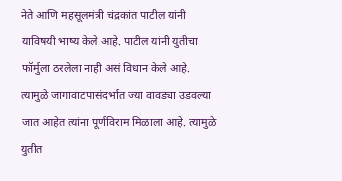नेते आणि महसूलमंत्री चंद्रकांत पाटील यांनी याविषयी भाष्य केले आहे. पाटील यांनी युतीचा फॉर्मुला ठरलेला नाही असं विधान केले आहे. त्यामुळे जागावाटपासंदर्भात ज्या वावड्या उडवल्या जात आहेत त्यांना पूर्णविराम मिळाला आहे. त्यामुळे युतीत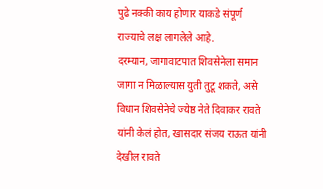पुढे नक्की काय होणार याकडे संपूर्ण राज्याचे लक्ष लागलेले आहे.
दरम्यान, जागावाटपात शिवसेनेला समान जागा न मिळाल्यास युती तुटू शकते, असे विधान शिवसेनेचे ज्येष्ठ नेते दिवाकर रावते यांनी केलं होत, खासदार संजय राऊत यांनी देखील रावते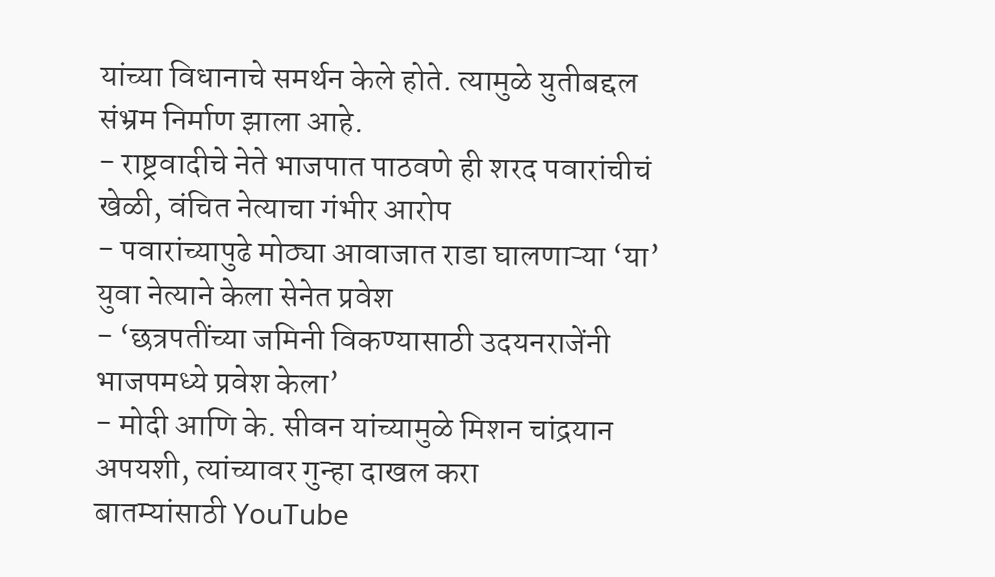यांच्या विधानाचे समर्थन केले होते. त्यामुळे युतीबद्दल संभ्रम निर्माण झाला आहे.
- राष्ट्रवादीचे नेते भाजपात पाठवणे ही शरद पवारांचीचं खेळी, वंचित नेत्याचा गंभीर आरोप
- पवारांच्यापुढे मोठ्या आवाजात राडा घालणाऱ्या ‘या’ युवा नेत्याने केला सेनेत प्रवेश
- ‘छत्रपतींच्या जमिनी विकण्यासाठी उदयनराजेंनी भाजपमध्ये प्रवेश केला’
- मोदी आणि के. सीवन यांच्यामुळे मिशन चांद्रयान अपयशी, त्यांच्यावर गुन्हा दाखल करा
बातम्यांसाठी YouTube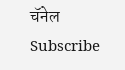चॅनेल Subscribe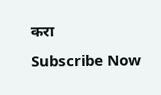करा
Subscribe Now